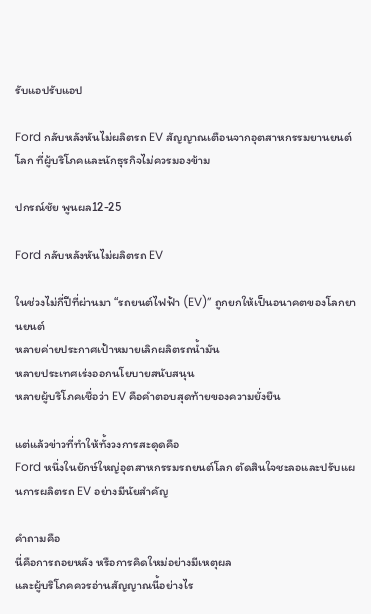รับแอปรับแอป

Ford กลับหลังหันไม่ผลิตรถ EV สัญญาณเตือนจากอุตสาหกรรมยานยนต์โลก ที่ผู้บริโภคและนักธุรกิจไม่ควรมองข้าม

ปกรณ์ชัย พูนผล12-25

Ford กลับหลังหันไม่ผลิตรถ EV

ในช่วงไม่กี่ปีที่ผ่านมา “รถยนต์ไฟฟ้า (EV)” ถูกยกให้เป็นอนาคตของโลกยานยนต์
หลายค่ายประกาศเป้าหมายเลิกผลิตรถน้ำมัน
หลายประเทศเร่งออกนโยบายสนับสนุน
หลายผู้บริโภคเชื่อว่า EV คือคำตอบสุดท้ายของความยั่งยืน

แต่แล้วข่าวที่ทำให้ทั้งวงการสะดุดคือ
Ford หนึ่งในยักษ์ใหญ่อุตสาหกรรมรถยนต์โลก ตัดสินใจชะลอและปรับแผนการผลิตรถ EV อย่างมีนัยสำคัญ

คำถามคือ
นี่คือการถอยหลัง หรือการคิดใหม่อย่างมีเหตุผล
และผู้บริโภคควรอ่านสัญญาณนี้อย่างไร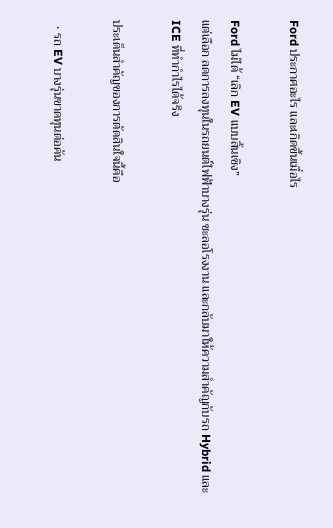Ford ประกาศอะไร และเกิดขึ้นเมื่อไร

Ford ไม่ได้ “เลิก EV แบบสิ้นเชิง”
แต่เลือก ลดการลงทุนในรถยนต์ไฟฟ้าบางรุ่น ชะลอโรงงาน และกลับมาให้ความสำคัญกับรถ Hybrid และ ICE ที่ทำกำไรได้จริง

ประเด็นสำคัญของการตัดสินใจนี้คือ

  • รถ EV บางรุ่นขาดทุนต่อคัน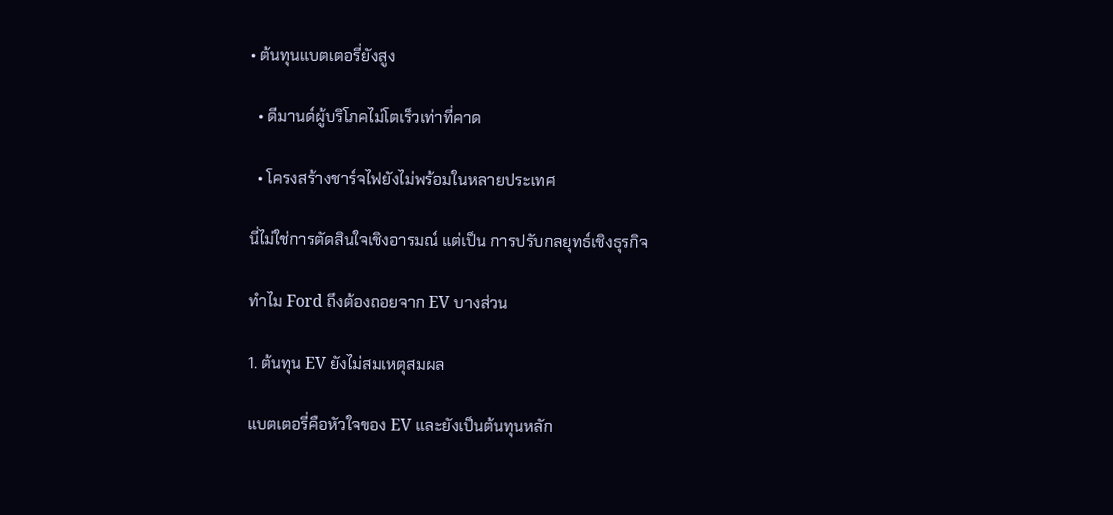• ต้นทุนแบตเตอรี่ยังสูง

  • ดีมานด์ผู้บริโภคไม่โตเร็วเท่าที่คาด

  • โครงสร้างชาร์จไฟยังไม่พร้อมในหลายประเทศ

นี่ไม่ใช่การตัดสินใจเชิงอารมณ์ แต่เป็น การปรับกลยุทธ์เชิงธุรกิจ

ทำไม Ford ถึงต้องถอยจาก EV บางส่วน

1. ต้นทุน EV ยังไม่สมเหตุสมผล

แบตเตอรี่คือหัวใจของ EV และยังเป็นต้นทุนหลัก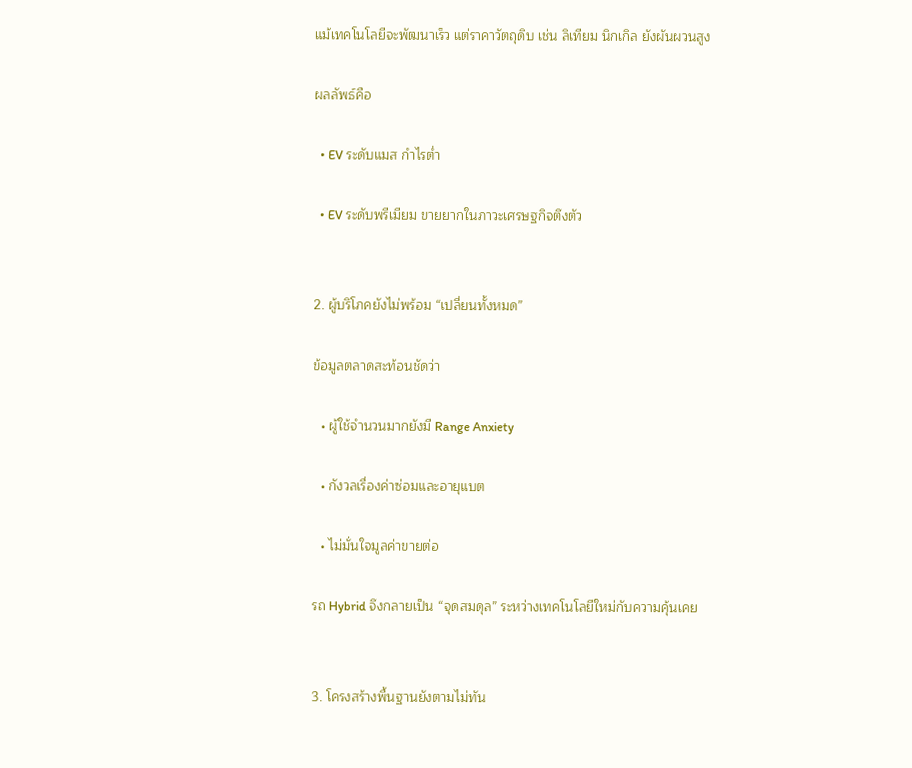แม้เทคโนโลยีจะพัฒนาเร็ว แต่ราคาวัตถุดิบ เช่น ลิเทียม นิกเกิล ยังผันผวนสูง

ผลลัพธ์คือ

  • EV ระดับแมส กำไรต่ำ

  • EV ระดับพรีเมียม ขายยากในภาวะเศรษฐกิจตึงตัว


2. ผู้บริโภคยังไม่พร้อม “เปลี่ยนทั้งหมด”

ข้อมูลตลาดสะท้อนชัดว่า

  • ผู้ใช้จำนวนมากยังมี Range Anxiety

  • กังวลเรื่องค่าซ่อมและอายุแบต

  • ไม่มั่นใจมูลค่าขายต่อ

รถ Hybrid จึงกลายเป็น “จุดสมดุล” ระหว่างเทคโนโลยีใหม่กับความคุ้นเคย


3. โครงสร้างพื้นฐานยังตามไม่ทัน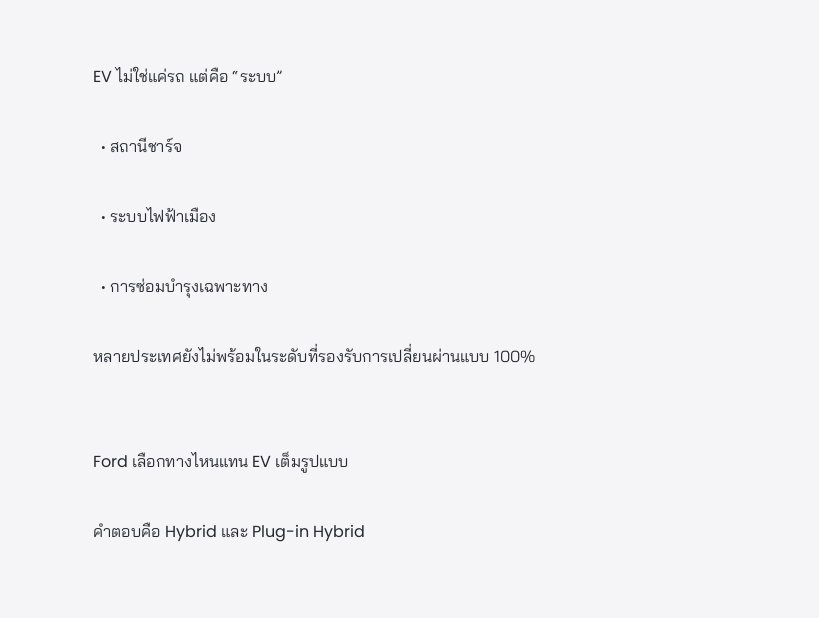EV ไม่ใช่แค่รถ แต่คือ “ระบบ”

  • สถานีชาร์จ

  • ระบบไฟฟ้าเมือง

  • การซ่อมบำรุงเฉพาะทาง

หลายประเทศยังไม่พร้อมในระดับที่รองรับการเปลี่ยนผ่านแบบ 100%


Ford เลือกทางไหนแทน EV เต็มรูปแบบ

คำตอบคือ Hybrid และ Plug-in Hybrid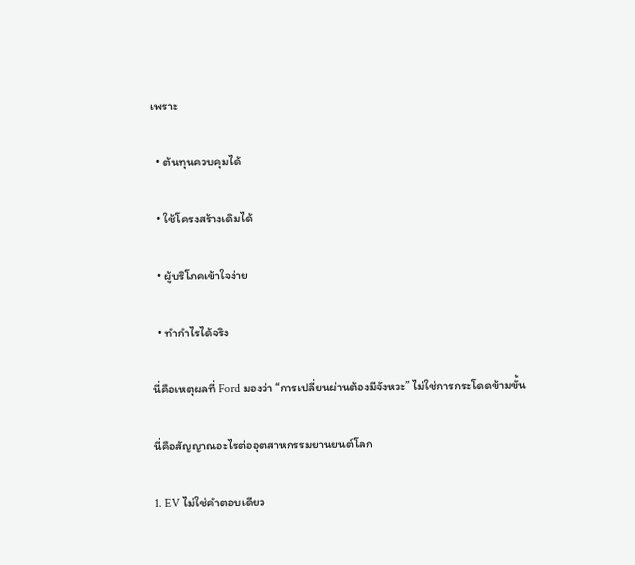เพราะ

  • ต้นทุนควบคุมได้

  • ใช้โครงสร้างเดิมได้

  • ผู้บริโภคเข้าใจง่าย

  • ทำกำไรได้จริง

นี่คือเหตุผลที่ Ford มองว่า “การเปลี่ยนผ่านต้องมีจังหวะ” ไม่ใช่การกระโดดข้ามขั้น

นี่คือสัญญาณอะไรต่ออุตสาหกรรมยานยนต์โลก

1. EV ไม่ใช่คำตอบเดียว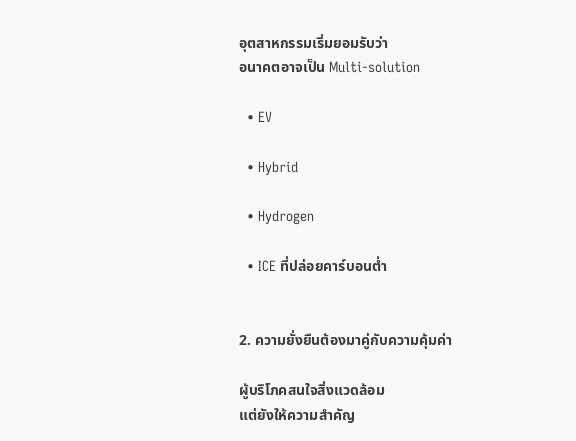อุตสาหกรรมเริ่มยอมรับว่า
อนาคตอาจเป็น Multi-solution

  • EV

  • Hybrid

  • Hydrogen

  • ICE ที่ปล่อยคาร์บอนต่ำ


2. ความยั่งยืนต้องมาคู่กับความคุ้มค่า

ผู้บริโภคสนใจสิ่งแวดล้อม
แต่ยังให้ความสำคัญ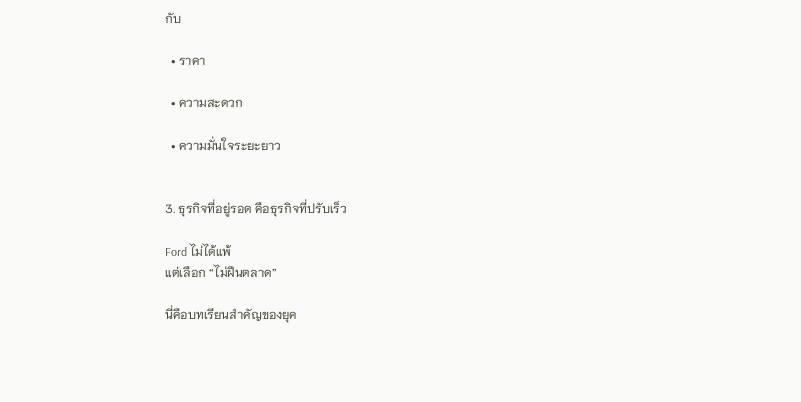กับ

  • ราคา

  • ความสะดวก

  • ความมั่นใจระยะยาว


3. ธุรกิจที่อยู่รอด คือธุรกิจที่ปรับเร็ว

Ford ไม่ได้แพ้
แต่เลือก “ไม่ฝืนตลาด”

นี่คือบทเรียนสำคัญของยุค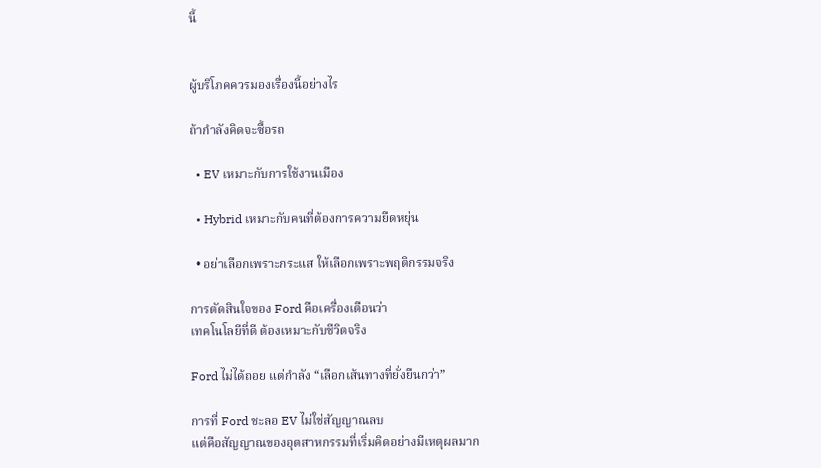นี้


ผู้บริโภคควรมองเรื่องนี้อย่างไร

ถ้ากำลังคิดจะซื้อรถ

  • EV เหมาะกับการใช้งานเมือง

  • Hybrid เหมาะกับคนที่ต้องการความยืดหยุ่น

  • อย่าเลือกเพราะกระแส ให้เลือกเพราะพฤติกรรมจริง

การตัดสินใจของ Ford คือเครื่องเตือนว่า
เทคโนโลยีที่ดี ต้องเหมาะกับชีวิตจริง

Ford ไม่ได้ถอย แต่กำลัง “เลือกเส้นทางที่ยั่งยืนกว่า”

การที่ Ford ชะลอ EV ไม่ใช่สัญญาณลบ
แต่คือสัญญาณของอุตสาหกรรมที่เริ่มคิดอย่างมีเหตุผลมาก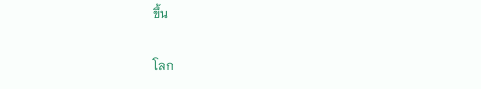ขึ้น

โลก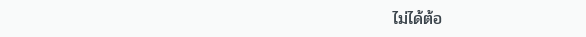ไม่ได้ต้อ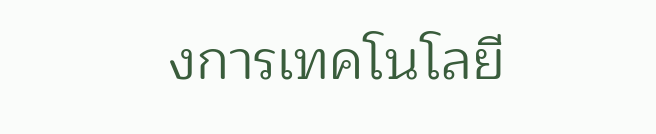งการเทคโนโลยี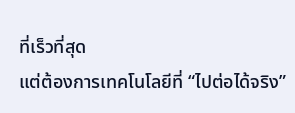ที่เร็วที่สุด
แต่ต้องการเทคโนโลยีที่ “ไปต่อได้จริง”